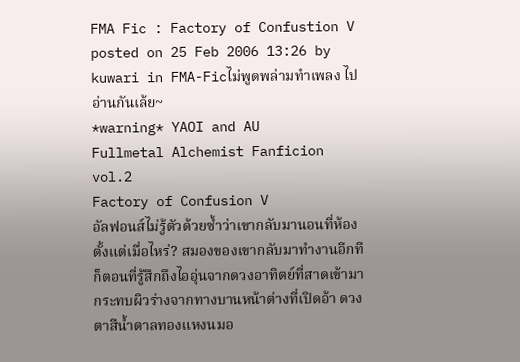FMA Fic : Factory of Confustion V
posted on 25 Feb 2006 13:26 by kuwari in FMA-Ficไม่พูดพล่ามทำเพลง ไปอ่านกันเล้ย~
*warning* YAOI and AU
Fullmetal Alchemist Fanficion vol.2
Factory of Confusion V
อัลฟอนส์ไม่รู้ตัวด้วยซ้ำว่าเขากลับมานอนที่ห้องตั้งแต่เมื่อไหร่? สมองของเขากลับมาทำงานอีกทีก็ตอนที่รู้สึกถึงไออุ่นจากดวงอาทิตย์ที่สาดเข้ามากระทบผิวร่างจากทางบานหน้าต่างที่เปิดอ้า ดวงตาสีน้ำตาลทองแหงนมอ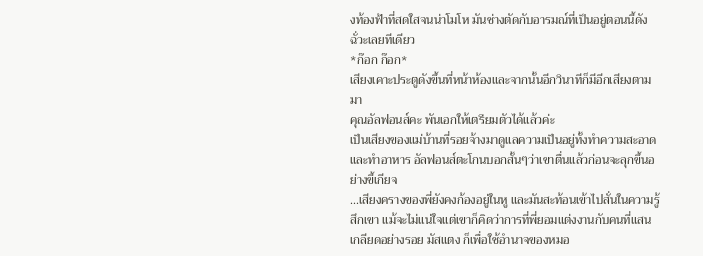งท้องฟ้าที่สดใสจนน่าโมโห มันช่างตัดกับอารมณ์ที่เป็นอยู่ตอนนี้ดังฉั่วะเลยทีเดียว
*ก๊อก ก๊อก*
เสียงเคาะประตูดังขึ้นที่หน้าห้องและจากนั้นอีกวินาทีก็มีอีกเสียงตามมา
คุณอัลฟอนส์คะ พันเอกให้เตรียมตัวได้แล้วค่ะ
เป็นเสียงของแม่บ้านที่รอยจ้างมาดูแลความเป็นอยู่ทั้งทำความสะอาดและทำอาหาร อัลฟอนส์ตะโกนบอกสั้นๆว่าเขาตื่นแล้วก่อนจะลุกขึ้นอย่างขี้เกียจ
...เสียงครางของพี่ยังคงก้องอยู่ในหู และมันสะท้อนเข้าไปสั่นในความรู้สึกเขา แม้จะไม่แน่ใจแต่เขาก็คิดว่าการที่พี่ยอมแต่งงานกับคนที่แสนเกลียดอย่างรอย มัสแตง ก็เพื่อใช้อำนาจของหมอ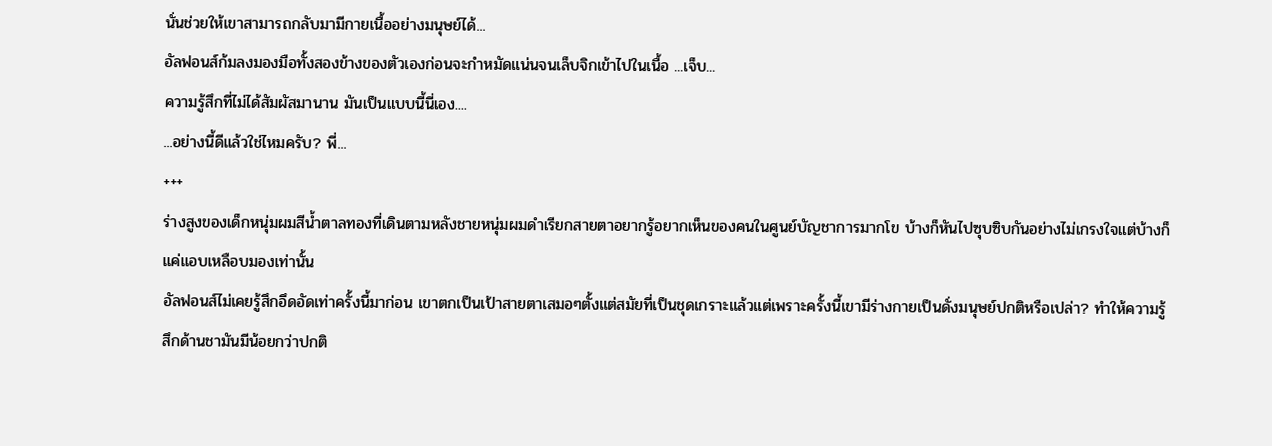นั่นช่วยให้เขาสามารถกลับมามีกายเนื้ออย่างมนุษย์ได้...
อัลฟอนส์ก้มลงมองมือทั้งสองข้างของตัวเองก่อนจะกำหมัดแน่นจนเล็บจิกเข้าไปในเนื้อ ...เจ็บ...
ความรู้สึกที่ไม่ได้สัมผัสมานาน มันเป็นแบบนี้นี่เอง....
...อย่างนี้ดีแล้วใช่ไหมครับ? พี่...
+++
ร่างสูงของเด็กหนุ่มผมสีน้ำตาลทองที่เดินตามหลังชายหนุ่มผมดำเรียกสายตาอยากรู้อยากเห็นของคนในศูนย์บัญชาการมากโข บ้างก็หันไปซุบซิบกันอย่างไม่เกรงใจแต่บ้างก็แค่แอบเหลือบมองเท่านั้น
อัลฟอนส์ไม่เคยรู้สึกอึดอัดเท่าครั้งนี้มาก่อน เขาตกเป็นเป้าสายตาเสมอๆตั้งแต่สมัยที่เป็นชุดเกราะแล้วแต่เพราะครั้งนี้เขามีร่างกายเป็นดั่งมนุษย์ปกติหรือเปล่า? ทำให้ความรู้สึกด้านชามันมีน้อยกว่าปกติ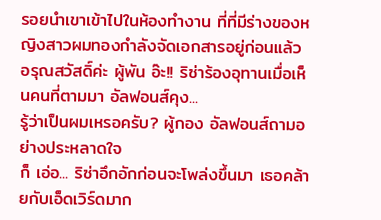รอยนำเขาเข้าไปในห้องทำงาน ที่ที่มีร่างของหญิงสาวผมทองกำลังจัดเอกสารอยู่ก่อนแล้ว
อรุณสวัสดิ์ค่ะ ผู้พัน อ๊ะ!! ริซ่าร้องอุทานเมื่อเห็นคนที่ตามมา อัลฟอนส์คุง...
รู้ว่าเป็นผมเหรอครับ? ผู้กอง อัลฟอนส์ถามอย่างประหลาดใจ
ก็ เอ่อ... ริซ่าอึกอักก่อนจะโพล่งขึ้นมา เธอคล้ายกับเอ็ดเวิร์ดมาก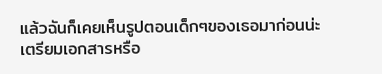แล้วฉันก็เคยเห็นรูปตอนเด็กๆของเธอมาก่อนน่ะ
เตรียมเอกสารหรือ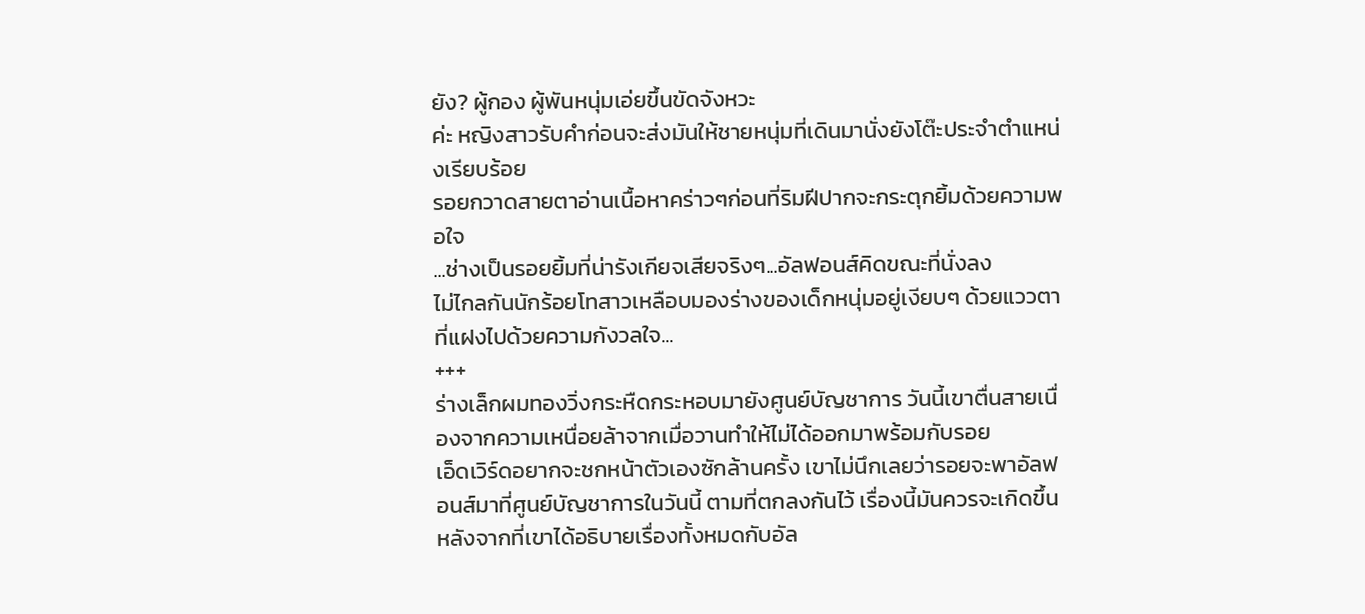ยัง? ผู้กอง ผู้พันหนุ่มเอ่ยขึ้นขัดจังหวะ
ค่ะ หญิงสาวรับคำก่อนจะส่งมันให้ชายหนุ่มที่เดินมานั่งยังโต๊ะประจำตำแหน่งเรียบร้อย
รอยกวาดสายตาอ่านเนื้อหาคร่าวๆก่อนที่ริมฝีปากจะกระตุกยิ้มด้วยความพอใจ
...ช่างเป็นรอยยิ้มที่น่ารังเกียจเสียจริงๆ...อัลฟอนส์คิดขณะที่นั่งลง
ไม่ไกลกันนักร้อยโทสาวเหลือบมองร่างของเด็กหนุ่มอยู่เงียบๆ ด้วยแววตาที่แฝงไปด้วยความกังวลใจ...
+++
ร่างเล็กผมทองวิ่งกระหืดกระหอบมายังศูนย์บัญชาการ วันนี้เขาตื่นสายเนื่องจากความเหนื่อยล้าจากเมื่อวานทำให้ไม่ได้ออกมาพร้อมกับรอย
เอ็ดเวิร์ดอยากจะชกหน้าตัวเองซักล้านครั้ง เขาไม่นึกเลยว่ารอยจะพาอัลฟอนส์มาที่ศูนย์บัญชาการในวันนี้ ตามที่ตกลงกันไว้ เรื่องนี้มันควรจะเกิดขึ้นหลังจากที่เขาได้อธิบายเรื่องทั้งหมดกับอัล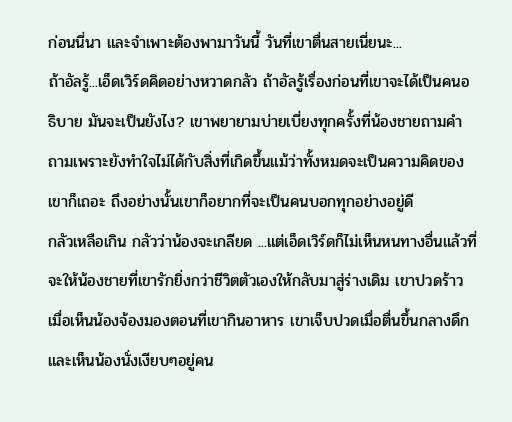ก่อนนี่นา และจำเพาะต้องพามาวันนี้ วันที่เขาตื่นสายเนี่ยนะ...
ถ้าอัลรู้...เอ็ดเวิร์ดคิดอย่างหวาดกลัว ถ้าอัลรู้เรื่องก่อนที่เขาจะได้เป็นคนอธิบาย มันจะเป็นยังไง? เขาพยายามบ่ายเบี่ยงทุกครั้งที่น้องชายถามคำถามเพราะยังทำใจไม่ได้กับสิ่งที่เกิดขึ้นแม้ว่าทั้งหมดจะเป็นความคิดของเขาก็เถอะ ถึงอย่างนั้นเขาก็อยากที่จะเป็นคนบอกทุกอย่างอยู่ดี
กลัวเหลือเกิน กลัวว่าน้องจะเกลียด ...แต่เอ็ดเวิร์ดก็ไม่เห็นหนทางอื่นแล้วที่จะให้น้องชายที่เขารักยิ่งกว่าชีวิตตัวเองให้กลับมาสู่ร่างเดิม เขาปวดร้าวเมื่อเห็นน้องจ้องมองตอนที่เขากินอาหาร เขาเจ็บปวดเมื่อตื่นขึ้นกลางดึกและเห็นน้องนั่งเงียบๆอยู่คน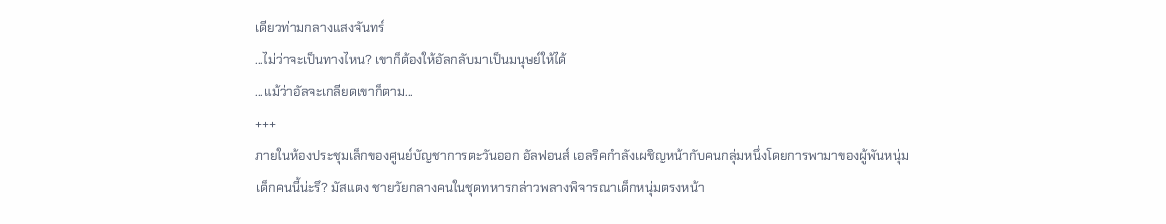เดียวท่ามกลางแสงจันทร์
...ไม่ว่าจะเป็นทางไหน? เขาก็ต้องให้อัลกลับมาเป็นมนุษย์ให้ได้
...แม้ว่าอัลจะเกลียดเขาก็ตาม...
+++
ภายในห้องประชุมเล็กของศูนย์บัญชาการตะวันออก อัลฟอนส์ เอลริคกำลังเผชิญหน้ากับคนกลุ่มหนึ่งโดยการพามาของผู้พันหนุ่ม
เด็กคนนี้น่ะรึ? มัสแตง ชายวัยกลางคนในชุดทหารกล่าวพลางพิจารณาเด็กหนุ่มตรงหน้า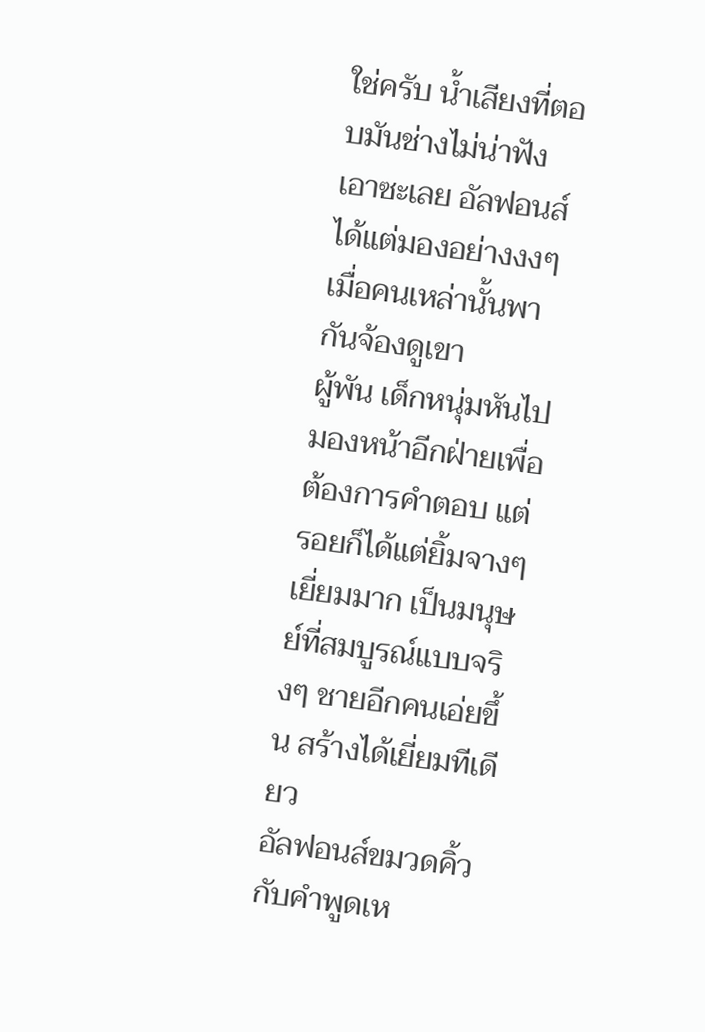ใช่ครับ น้ำเสียงที่ตอบมันช่างไม่น่าฟังเอาซะเลย อัลฟอนส์ได้แต่มองอย่างงงๆเมื่อคนเหล่านั้นพากันจ้องดูเขา
ผู้พัน เด็กหนุ่มหันไปมองหน้าอีกฝ่ายเพื่อต้องการคำตอบ แต่รอยก็ได้แต่ยิ้มจางๆ
เยี่ยมมาก เป็นมนุษย์ที่สมบูรณ์แบบจริงๆ ชายอีกคนเอ่ยขึ้น สร้างได้เยี่ยมทีเดียว
อัลฟอนส์ขมวดคิ้วกับคำพูดเห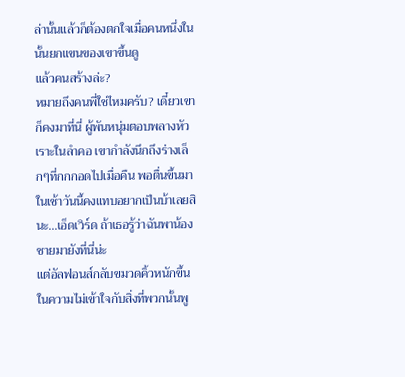ล่านั้นแล้วก็ต้องตกใจเมื่อคนหนึ่งในนั้นยกแขนของเขาขึ้นดู
แล้วคนสร้างล่ะ?
หมายถึงคนพี่ใช่ไหมครับ? เดี๋ยวเขาก็คงมาที่นี่ ผู้พันหนุ่มตอบพลางหัวเราะในลำคอ เขากำลังนึกถึงร่างเล็กๆที่กกกอดไปเมื่อคืน พอตื่นขึ้นมาในเช้าวันนี้คงแทบอยากเป็นบ้าเลยสินะ...เอ็ดเวิร์ด ถ้าเธอรู้ว่าฉันพาน้องชายมายังที่นี่น่ะ
แต่อัลฟอนส์กลับขมวดคิ้วหนักขึ้นในความไม่เข้าใจกับสิ่งที่พวกนั้นพู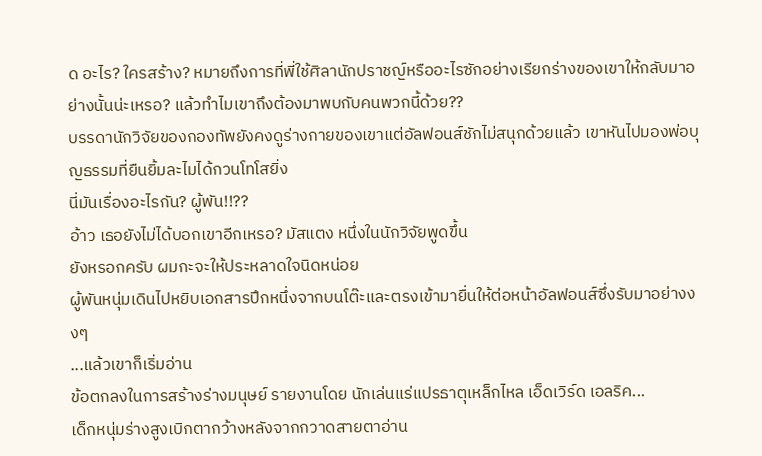ด อะไร? ใครสร้าง? หมายถึงการที่พี่ใช้ศิลานักปราชญ์หรืออะไรซักอย่างเรียกร่างของเขาให้กลับมาอย่างนั้นน่ะเหรอ? แล้วทำไมเขาถึงต้องมาพบกับคนพวกนี้ด้วย??
บรรดานักวิจัยของกองทัพยังคงดูร่างกายของเขาแต่อัลฟอนส์ชักไม่สนุกด้วยแล้ว เขาหันไปมองพ่อบุญธรรมที่ยืนยิ้มละไมได้กวนโทโสยิ่ง
นี่มันเรื่องอะไรกัน? ผู้พัน!!??
อ้าว เธอยังไม่ได้บอกเขาอีกเหรอ? มัสแตง หนึ่งในนักวิจัยพูดขึ้น
ยังหรอกครับ ผมกะจะให้ประหลาดใจนิดหน่อย
ผู้พันหนุ่มเดินไปหยิบเอกสารปึกหนึ่งจากบนโต๊ะและตรงเข้ามายื่นให้ต่อหน้าอัลฟอนส์ซึ่งรับมาอย่างงงๆ
...แล้วเขาก็เริ่มอ่าน
ข้อตกลงในการสร้างร่างมนุษย์ รายงานโดย นักเล่นแร่แปรธาตุเหล็กไหล เอ็ดเวิร์ด เอลริค...
เด็กหนุ่มร่างสูงเบิกตากว้างหลังจากกวาดสายตาอ่าน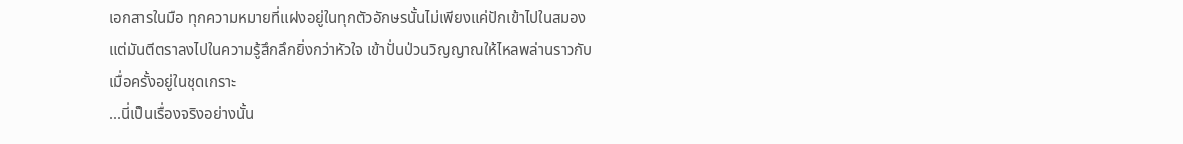เอกสารในมือ ทุกความหมายที่แฝงอยู่ในทุกตัวอักษรนั้นไม่เพียงแค่ปักเข้าไปในสมองแต่มันตีตราลงไปในความรู้สึกลึกยิ่งกว่าหัวใจ เข้าปั่นป่วนวิญญาณให้ไหลพล่านราวกับเมื่อครั้งอยู่ในชุดเกราะ
...นี่เป็นเรื่องจริงอย่างนั้น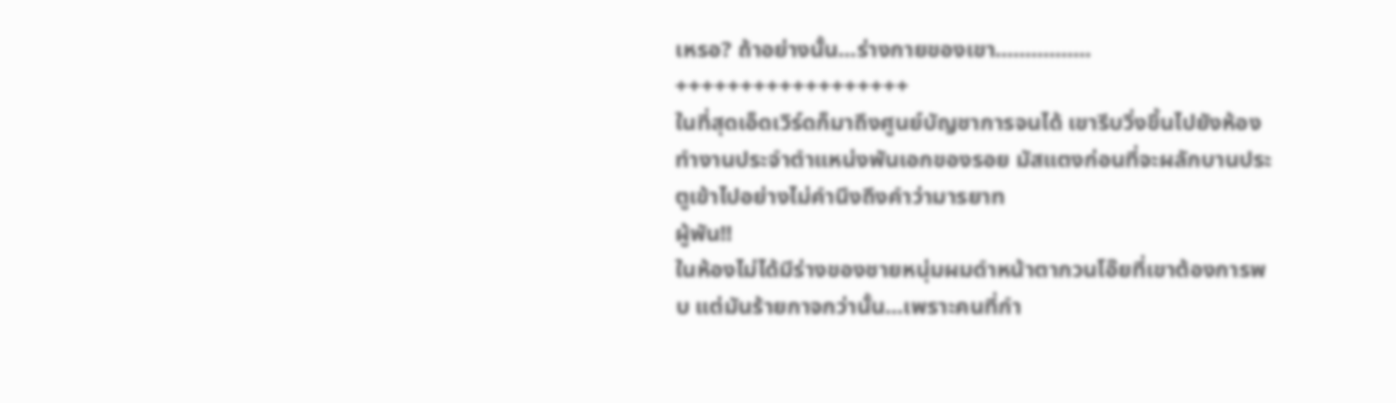เหรอ? ถ้าอย่างนั้น...ร่างกายของเขา................
++++++++++++++++++
ในที่สุดเอ็ดเวิร์ดก็มาถึงศูนย์บัญชาการจนได้ เขารีบวิ่งขึ้นไปยังห้องทำงานประจำตำแหน่งพันเอกของรอย มัสแตงก่อนที่จะผลักบานประตูเข้าไปอย่างไม่คำนึงถึงคำว่ามารยาท
ผู้พัน!!
ในห้องไม่ได้มีร่างของชายหนุ่มผมดำหน้าตากวนโอ๊ยที่เขาต้องการพบ แต่มันร้ายกาจกว่านั้น...เพราะคนที่กำ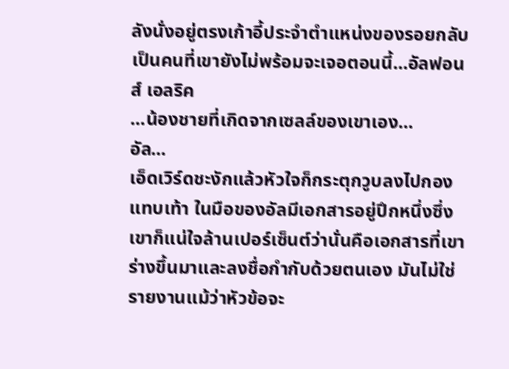ลังนั่งอยู่ตรงเก้าอี้ประจำตำแหน่งของรอยกลับเป็นคนที่เขายังไม่พร้อมจะเจอตอนนี้...อัลฟอนส์ เอลริค
...น้องชายที่เกิดจากเซลล์ของเขาเอง...
อัล...
เอ็ดเวิร์ดชะงักแล้วหัวใจก็กระตุกวูบลงไปกองแทบเท้า ในมือของอัลมีเอกสารอยู่ปึกหนึ่งซึ่งเขาก็แน่ใจล้านเปอร์เซ็นต์ว่านั่นคือเอกสารที่เขาร่างขึ้นมาและลงชื่อกำกับด้วยตนเอง มันไม่ใช่รายงานแม้ว่าหัวข้อจะ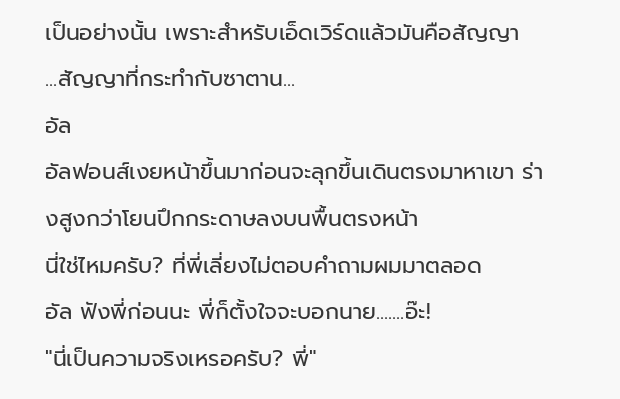เป็นอย่างนั้น เพราะสำหรับเอ็ดเวิร์ดแล้วมันคือสัญญา
...สัญญาที่กระทำกับซาตาน...
อัล
อัลฟอนส์เงยหน้าขึ้นมาก่อนจะลุกขึ้นเดินตรงมาหาเขา ร่างสูงกว่าโยนปึกกระดาษลงบนพื้นตรงหน้า
นี่ใช่ไหมครับ? ที่พี่เลี่ยงไม่ตอบคำถามผมมาตลอด
อัล ฟังพี่ก่อนนะ พี่ก็ตั้งใจจะบอกนาย.......อ๊ะ!
"นี่เป็นความจริงเหรอครับ? พี่"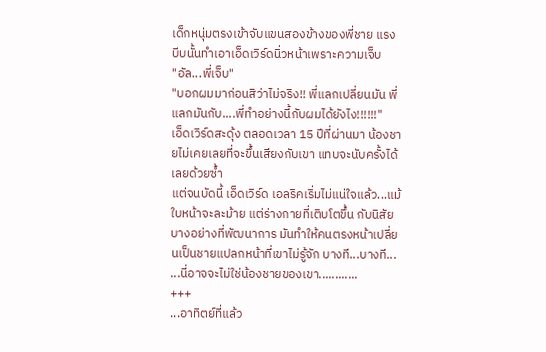เด็กหนุ่มตรงเข้าจับแขนสองข้างของพี่ชาย แรงบีบนั้นทำเอาเอ็ดเวิร์ดนิ่วหน้าเพราะความเจ็บ
"อัล...พี่เจ็บ"
"บอกผมมาก่อนสิว่าไม่จริง!! พี่แลกเปลี่ยนมัน พี่แลกมันกับ....พี่ทำอย่างนี้กับผมได้ยังไง!!!!!!"
เอ็ดเวิร์ดสะดุ้ง ตลอดเวลา 15 ปีที่ผ่านมา น้องชายไม่เคยเลยที่จะขึ้นเสียงกับเขา แทบจะนับครั้งได้เลยด้วยซ้ำ
แต่จนบัดนี้ เอ็ดเวิร์ด เอลริคเริ่มไม่แน่ใจแล้ว...แม้ใบหน้าจะละม้าย แต่ร่างกายที่เติบโตขึ้น กับนิสัยบางอย่างที่พัฒนาการ มันทำให้คนตรงหน้าเปลี่ยนเป็นชายแปลกหน้าที่เขาไม่รู้จัก บางที...บางที...
...นี่อาจจะไม่ใช่น้องชายของเขา............
+++
...อาทิตย์ที่แล้ว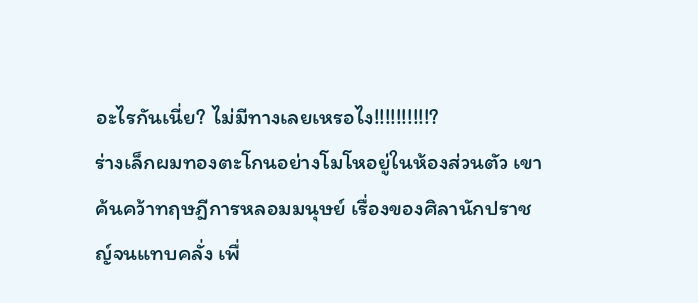อะไรกันเนี่ย? ไม่มีทางเลยเหรอไง!!!!!!!!!!?
ร่างเล็กผมทองตะโกนอย่างโมโหอยู่ในห้องส่วนตัว เขาค้นคว้าทฤษฎีการหลอมมนุษย์ เรื่องของศิลานักปราชญ์จนแทบคลั่ง เพื่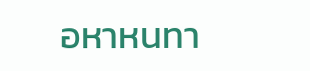อหาหนทา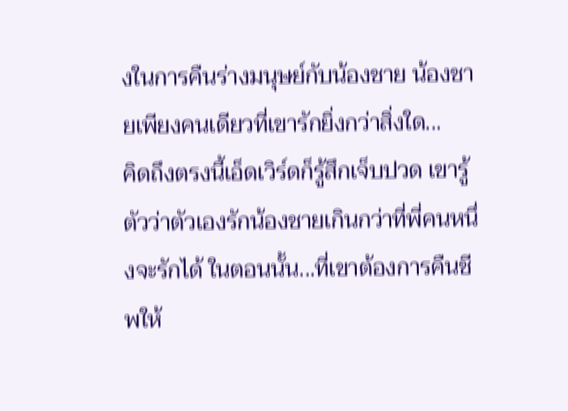งในการคืนร่างมนุษย์กับน้องชาย น้องชายเพียงคนเดียวที่เขารักยิ่งกว่าสิ่งใด...
คิดถึงตรงนี้เอ็ดเวิร์ดก็รู้สึกเจ็บปวด เขารู้ตัวว่าตัวเองรักน้องชายเกินกว่าที่พี่คนหนึ่งจะรักได้ ในตอนนั้น...ที่เขาต้องการคืนชีพให้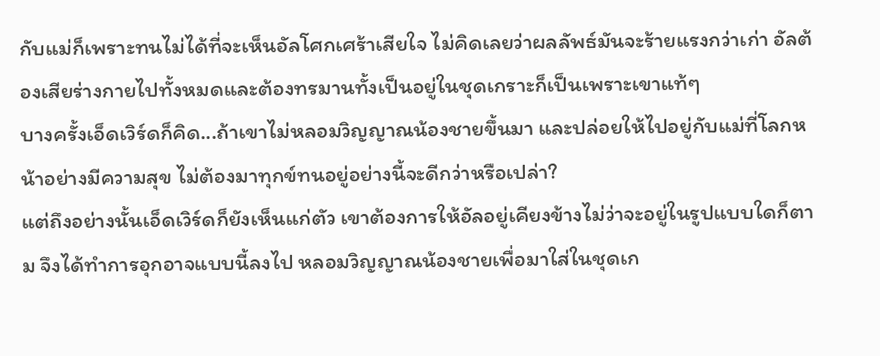กับแม่ก็เพราะทนไม่ได้ที่จะเห็นอัลโศกเศร้าเสียใจ ไม่คิดเลยว่าผลลัพธ์มันจะร้ายแรงกว่าเก่า อัลต้องเสียร่างกายไปทั้งหมดและต้องทรมานทั้งเป็นอยู่ในชุดเกราะก็เป็นเพราะเขาแท้ๆ
บางครั้งเอ็ดเวิร์ดก็คิด...ถ้าเขาไม่หลอมวิญญาณน้องชายขึ้นมา และปล่อยให้ไปอยู่กับแม่ที่โลกหน้าอย่างมีความสุข ไม่ต้องมาทุกข์ทนอยู่อย่างนี้จะดีกว่าหรือเปล่า?
แต่ถึงอย่างนั้นเอ็ดเวิร์ดก็ยังเห็นแก่ตัว เขาต้องการให้อัลอยู่เคียงข้างไม่ว่าจะอยู่ในรูปแบบใดก็ตาม จึงได้ทำการอุกอาจแบบนี้ลงไป หลอมวิญญาณน้องชายเพื่อมาใส่ในชุดเก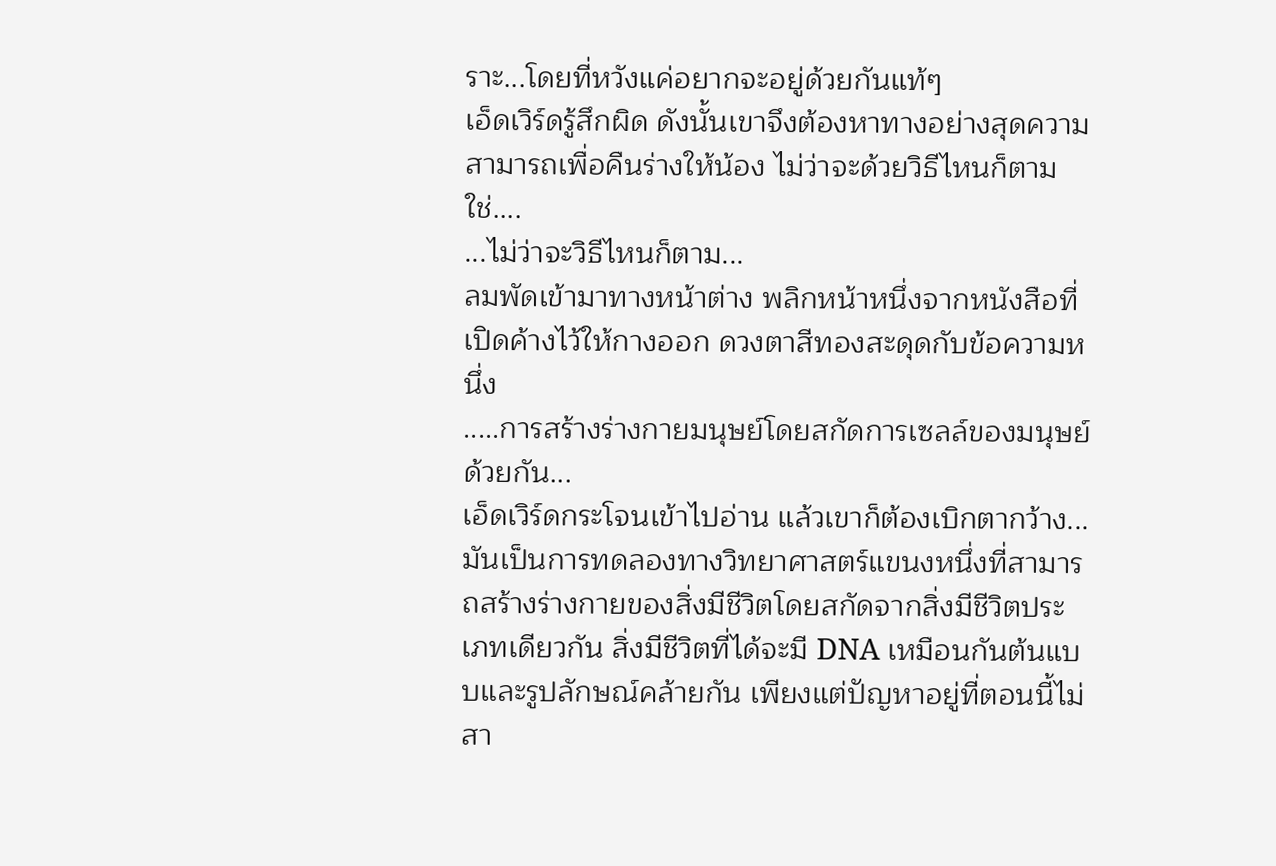ราะ...โดยที่หวังแค่อยากจะอยู่ด้วยกันแท้ๆ
เอ็ดเวิร์ดรู้สึกผิด ดังนั้นเขาจึงต้องหาทางอย่างสุดความสามารถเพื่อคืนร่างให้น้อง ไม่ว่าจะด้วยวิธีไหนก็ตาม ใช่....
...ไม่ว่าจะวิธีไหนก็ตาม...
ลมพัดเข้ามาทางหน้าต่าง พลิกหน้าหนึ่งจากหนังสือที่เปิดค้างไว้ให้กางออก ดวงตาสีทองสะดุดกับข้อความหนึ่ง
.....การสร้างร่างกายมนุษย์โดยสกัดการเซลล์ของมนุษย์ด้วยกัน...
เอ็ดเวิร์ดกระโจนเข้าไปอ่าน แล้วเขาก็ต้องเบิกตากว้าง...มันเป็นการทดลองทางวิทยาศาสตร์แขนงหนึ่งที่สามารถสร้างร่างกายของสิ่งมีชีวิตโดยสกัดจากสิ่งมีชีวิตประเภทเดียวกัน สิ่งมีชีวิตที่ได้จะมี DNA เหมือนกันต้นแบบและรูปลักษณ์คล้ายกัน เพียงแต่ปัญหาอยู่ที่ตอนนี้ไม่สา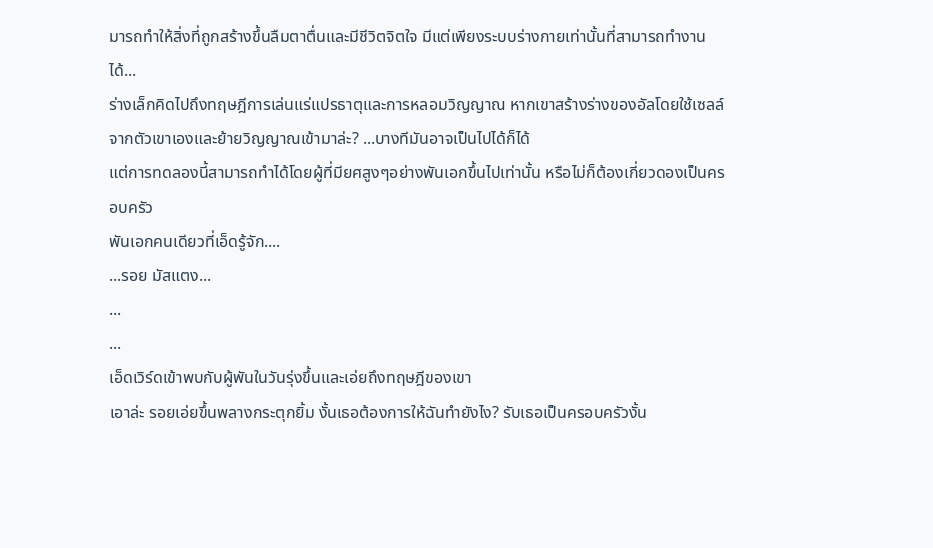มารถทำให้สิ่งที่ถูกสร้างขึ้นลืมตาตื่นและมีชีวิตจิตใจ มีแต่เพียงระบบร่างกายเท่านั้นที่สามารถทำงานได้...
ร่างเล็กคิดไปถึงทฤษฎีการเล่นแร่แปรธาตุและการหลอมวิญญาณ หากเขาสร้างร่างของอัลโดยใช้เซลล์จากตัวเขาเองและย้ายวิญญาณเข้ามาล่ะ? ...บางทีมันอาจเป็นไปได้ก็ได้
แต่การทดลองนี้สามารถทำได้โดยผู้ที่มียศสูงๆอย่างพันเอกขึ้นไปเท่านั้น หรือไม่ก็ต้องเกี่ยวดองเป็นครอบครัว
พันเอกคนเดียวที่เอ็ดรู้จัก....
...รอย มัสแตง...
...
...
เอ็ดเวิร์ดเข้าพบกับผู้พันในวันรุ่งขึ้นและเอ่ยถึงทฤษฎีของเขา
เอาล่ะ รอยเอ่ยขึ้นพลางกระตุกยิ้ม งั้นเธอต้องการให้ฉันทำยังไง? รับเธอเป็นครอบครัวงั้น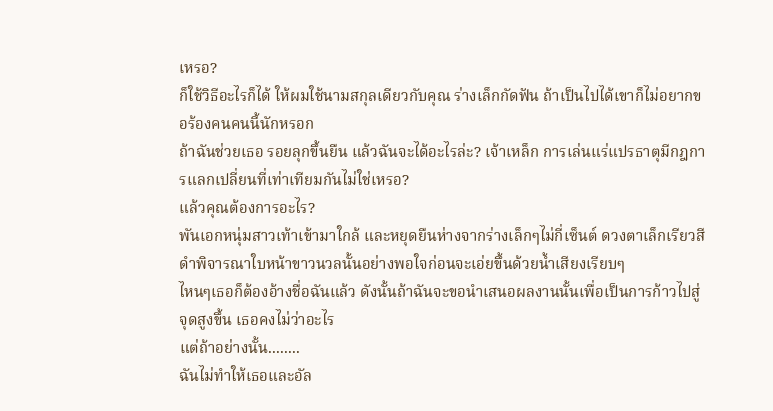เหรอ?
ก็ใช้วิธีอะไรก็ได้ ให้ผมใช้นามสกุลเดียวกับคุณ ร่างเล็กกัดฟัน ถ้าเป็นไปได้เขาก็ไม่อยากขอร้องคนคนนี้นักหรอก
ถ้าฉันช่วยเธอ รอยลุกขึ้นยืน แล้วฉันจะได้อะไรล่ะ? เจ้าเหล็ก การเล่นแร่แปรธาตุมีกฎการแลกเปลี่ยนที่เท่าเทียมกันไม่ใช่เหรอ?
แล้วคุณต้องการอะไร?
พันเอกหนุ่มสาวเท้าเข้ามาใกล้ และหยุดยืนห่างจากร่างเล็กๆไม่กี่เซ็นต์ ดวงตาเล็กเรียวสีดำพิจารณาใบหน้าขาวนวลนั้นอย่างพอใจก่อนจะเอ่ยขึ้นด้วยน้ำเสียงเรียบๆ
ไหนๆเธอก็ต้องอ้างชื่อฉันแล้ว ดังนั้นถ้าฉันจะขอนำเสนอผลงานนั้นเพื่อเป็นการก้าวไปสู่จุดสูงขึ้น เธอคงไม่ว่าอะไร
แต่ถ้าอย่างนั้น........
ฉันไม่ทำให้เธอและอัล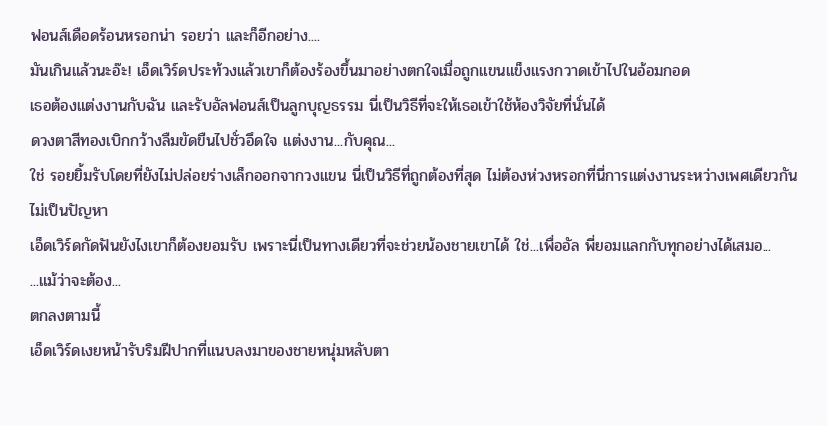ฟอนส์เดือดร้อนหรอกน่า รอยว่า และก็อีกอย่าง....
มันเกินแล้วนะอ๊ะ! เอ็ดเวิร์ดประท้วงแล้วเขาก็ต้องร้องขึ้นมาอย่างตกใจเมื่อถูกแขนแข็งแรงกวาดเข้าไปในอ้อมกอด
เธอต้องแต่งงานกับฉัน และรับอัลฟอนส์เป็นลูกบุญธรรม นี่เป็นวิธีที่จะให้เธอเข้าใช้ห้องวิจัยที่นั่นได้
ดวงตาสีทองเบิกกว้างลืมขัดขืนไปชั่วอึดใจ แต่งงาน...กับคุณ...
ใช่ รอยยิ้มรับโดยที่ยังไม่ปล่อยร่างเล็กออกจากวงแขน นี่เป็นวิธีที่ถูกต้องที่สุด ไม่ต้องห่วงหรอกที่นี่การแต่งงานระหว่างเพศเดียวกันไม่เป็นปัญหา
เอ็ดเวิร์ดกัดฟันยังไงเขาก็ต้องยอมรับ เพราะนี่เป็นทางเดียวที่จะช่วยน้องชายเขาได้ ใช่...เพื่ออัล พี่ยอมแลกกับทุกอย่างได้เสมอ...
...แม้ว่าจะต้อง...
ตกลงตามนี้
เอ็ดเวิร์ดเงยหน้ารับริมฝีปากที่แนบลงมาของชายหนุ่มหลับตา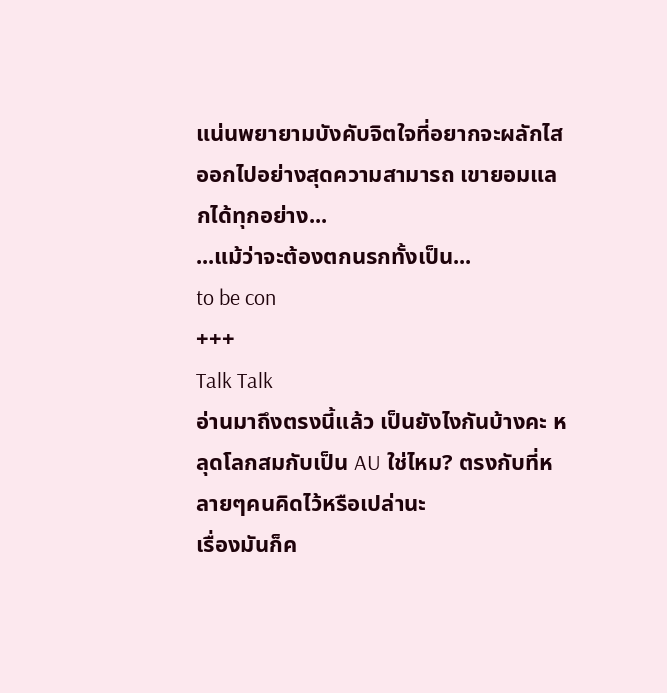แน่นพยายามบังคับจิตใจที่อยากจะผลักไสออกไปอย่างสุดความสามารถ เขายอมแลกได้ทุกอย่าง...
...แม้ว่าจะต้องตกนรกทั้งเป็น...
to be con
+++
Talk Talk
อ่านมาถึงตรงนี้แล้ว เป็นยังไงกันบ้างคะ หลุดโลกสมกับเป็น AU ใช่ไหม? ตรงกับที่หลายๆคนคิดไว้หรือเปล่านะ
เรื่องมันก็ค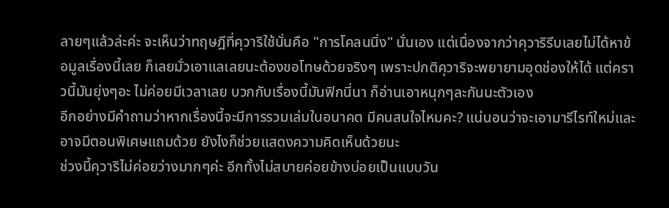ลายๆแล้วล่ะค่ะ จะเห็นว่าทฤษฎีที่คุวาริใช้นั่นคือ "การโคลนนิ่ง" นั่นเอง แต่เนื่องจากว่าคุวาริรีบเลยไม่ได้หาข้อมูลเรื่องนี้เลย ก็เลยมั่วเอาแลเลยนะต้องขอโทษด้วยจริงๆ เพราะปกติคุวาริจะพยายามอุดช่องให้ได้ แต่คราวนี้มันยุ่งๆอะ ไม่ค่อยมีเวลาเลย บวกกับเรื่องนี้มันฟิกนี่นา ก็อ่านเอาหนุกๆละกันนะตัวเอง
อีกอย่างมีคำถามว่าหากเรื่องนี้จะมีการรวมเล่มในอนาคต มีคนสนใจไหมคะ? แน่นอนว่าจะเอามารีไรท์ใหม่และอาจมีตอนพิเศษแถมด้วย ยังไงก็ช่วยแสดงความคิดเห็นด้วยนะ
ช่วงนี้คุวาริไม่ค่อยว่างมากๆค่ะ อีกทั้งไม่สบายค่อยข้างบ่อยเป็นแบบวัน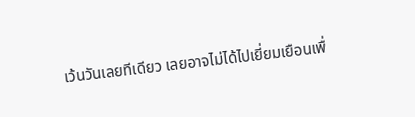เว้นวันเลยทีเดียว เลยอาจไม่ได้ไปเยี่ยมเยือนเพื่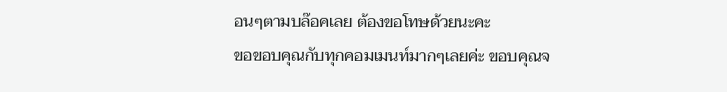อนๆตามบล๊อคเลย ต้องขอโทษด้วยนะคะ
ขอขอบคุณกับทุกคอมเมนท์มากๆเลยค่ะ ขอบคุณจ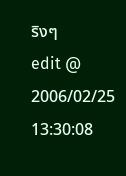ริงๆ
edit @ 2006/02/25 13:30:08